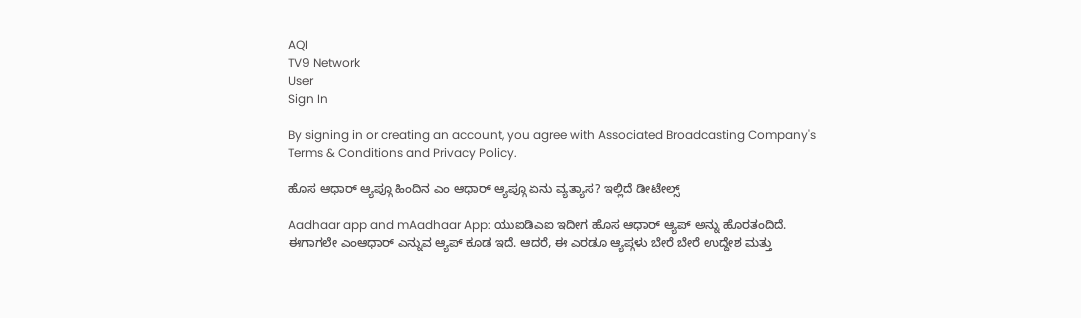AQI
TV9 Network
User
Sign In

By signing in or creating an account, you agree with Associated Broadcasting Company's Terms & Conditions and Privacy Policy.

ಹೊಸ ಆಧಾರ್ ಆ್ಯಪ್ಗೂ ಹಿಂದಿನ ಎಂ ಆಧಾರ್ ಆ್ಯಪ್ಗೂ ಏನು ವ್ಯತ್ಯಾಸ? ಇಲ್ಲಿದೆ ಡೀಟೇಲ್ಸ್

Aadhaar app and mAadhaar App: ಯುಐಡಿಎಐ ಇದೀಗ ಹೊಸ ಆಧಾರ್ ಆ್ಯಪ್ ಅನ್ನು ಹೊರತಂದಿದೆ. ಈಗಾಗಲೇ ಎಂಆಧಾರ್ ಎನ್ನುವ ಆ್ಯಪ್ ಕೂಡ ಇದೆ. ಆದರೆ, ಈ ಎರಡೂ ಆ್ಯಪ್ಗಳು ಬೇರೆ ಬೇರೆ ಉದ್ದೇಶ ಮತ್ತು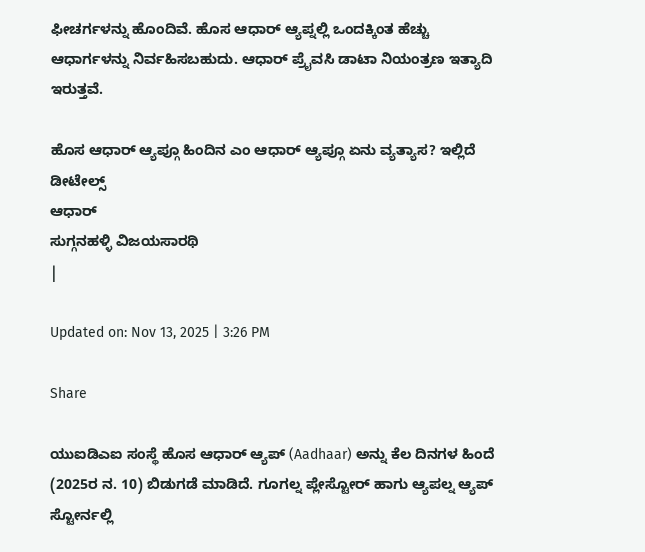ಫೀಚರ್ಗಳನ್ನು ಹೊಂದಿವೆ. ಹೊಸ ಆಧಾರ್ ಆ್ಯಪ್ನಲ್ಲಿ ಒಂದಕ್ಕಿಂತ ಹೆಚ್ಚು ಆಧಾರ್ಗಳನ್ನು ನಿರ್ವಹಿಸಬಹುದು. ಆಧಾರ್ ಪ್ರೈವಸಿ ಡಾಟಾ ನಿಯಂತ್ರಣ ಇತ್ಯಾದಿ ಇರುತ್ತವೆ.

ಹೊಸ ಆಧಾರ್ ಆ್ಯಪ್ಗೂ ಹಿಂದಿನ ಎಂ ಆಧಾರ್ ಆ್ಯಪ್ಗೂ ಏನು ವ್ಯತ್ಯಾಸ? ಇಲ್ಲಿದೆ ಡೀಟೇಲ್ಸ್
ಆಧಾರ್
ಸುಗ್ಗನಹಳ್ಳಿ ವಿಜಯಸಾರಥಿ
|

Updated on: Nov 13, 2025 | 3:26 PM

Share

ಯುಐಡಿಎಐ ಸಂಸ್ಥೆ ಹೊಸ ಆಧಾರ್ ಆ್ಯಪ್ (Aadhaar) ಅನ್ನು ಕೆಲ ದಿನಗಳ ಹಿಂದೆ (2025ರ ನ. 10) ಬಿಡುಗಡೆ ಮಾಡಿದೆ. ಗೂಗಲ್ನ ಪ್ಲೇಸ್ಟೋರ್ ಹಾಗು ಆ್ಯಪಲ್ನ ಆ್ಯಪ್ ಸ್ಟೋರ್ನಲ್ಲಿ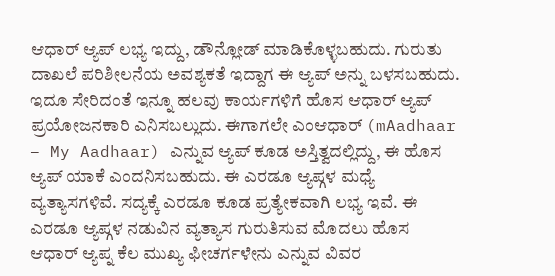ಆಧಾರ್ ಆ್ಯಪ್ ಲಭ್ಯ ಇದ್ದು, ಡೌನ್ಲೋಡ್ ಮಾಡಿಕೊಳ್ಳಬಹುದು. ಗುರುತು ದಾಖಲೆ ಪರಿಶೀಲನೆಯ ಅವಶ್ಯಕತೆ ಇದ್ದಾಗ ಈ ಆ್ಯಪ್ ಅನ್ನು ಬಳಸಬಹುದು. ಇದೂ ಸೇರಿದಂತೆ ಇನ್ನೂ ಹಲವು ಕಾರ್ಯಗಳಿಗೆ ಹೊಸ ಆಧಾರ್ ಆ್ಯಪ್ ಪ್ರಯೋಜನಕಾರಿ ಎನಿಸಬಲ್ಲುದು. ಈಗಾಗಲೇ ಎಂಆಧಾರ್ (mAadhaar – My Aadhaar) ಎನ್ನುವ ಆ್ಯಪ್ ಕೂಡ ಅಸ್ತಿತ್ವದಲ್ಲಿದ್ದು, ಈ ಹೊಸ ಆ್ಯಪ್ ಯಾಕೆ ಎಂದನಿಸಬಹುದು. ಈ ಎರಡೂ ಆ್ಯಪ್ಗಳ ಮಧ್ಯೆ ವ್ಯತ್ಯಾಸಗಳಿವೆ. ಸದ್ಯಕ್ಕೆ ಎರಡೂ ಕೂಡ ಪ್ರತ್ಯೇಕವಾಗಿ ಲಭ್ಯ ಇವೆ. ಈ ಎರಡೂ ಆ್ಯಪ್ಗಳ ನಡುವಿನ ವ್ಯತ್ಯಾಸ ಗುರುತಿಸುವ ಮೊದಲು ಹೊಸ ಆಧಾರ್ ಆ್ಯಪ್ನ ಕೆಲ ಮುಖ್ಯ ಫೀಚರ್ಗಳೇನು ಎನ್ನುವ ವಿವರ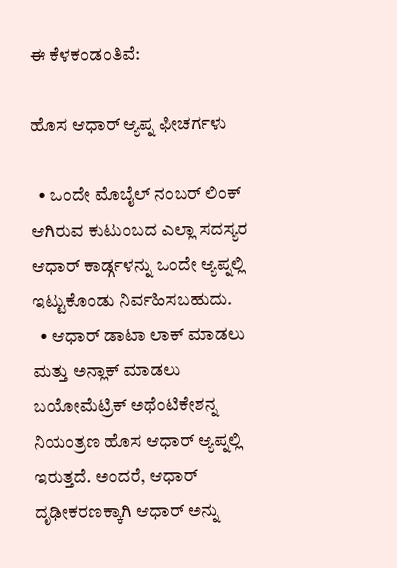ಈ ಕೆಳಕಂಡಂತಿವೆ:

ಹೊಸ ಆಧಾರ್ ಆ್ಯಪ್ನ ಫೀಚರ್ಗಳು

  • ಒಂದೇ ಮೊಬೈಲ್ ನಂಬರ್ ಲಿಂಕ್ ಆಗಿರುವ ಕುಟುಂಬದ ಎಲ್ಲಾ ಸದಸ್ಯರ ಆಧಾರ್ ಕಾರ್ಡ್ಗಳನ್ನು ಒಂದೇ ಆ್ಯಪ್ನಲ್ಲಿ ಇಟ್ಟುಕೊಂಡು ನಿರ್ವಹಿಸಬಹುದು.
  • ಆಧಾರ್ ಡಾಟಾ ಲಾಕ್ ಮಾಡಲು ಮತ್ತು ಅನ್ಲಾಕ್ ಮಾಡಲು ಬಯೋಮೆಟ್ರಿಕ್ ಅಥೆಂಟಿಕೇಶನ್ನ ನಿಯಂತ್ರಣ ಹೊಸ ಆಧಾರ್ ಆ್ಯಪ್ನಲ್ಲಿ ಇರುತ್ತದೆ. ಅಂದರೆ, ಆಧಾರ್ ದೃಢೀಕರಣಕ್ಕಾಗಿ ಆಧಾರ್ ಅನ್ನು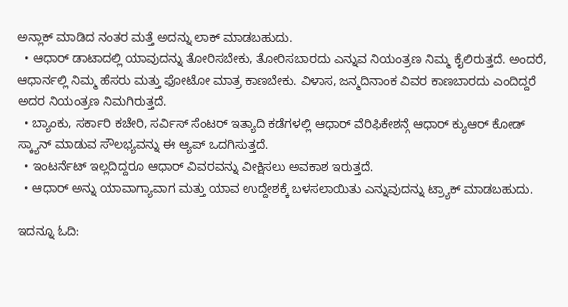ಅನ್ಲಾಕ್ ಮಾಡಿದ ನಂತರ ಮತ್ತೆ ಅದನ್ನು ಲಾಕ್ ಮಾಡಬಹುದು.
  • ಆಧಾರ್ ಡಾಟಾದಲ್ಲಿ ಯಾವುದನ್ನು ತೋರಿಸಬೇಕು, ತೋರಿಸಬಾರದು ಎನ್ನುವ ನಿಯಂತ್ರಣ ನಿಮ್ಮ ಕೈಲಿರುತ್ತದೆ. ಅಂದರೆ, ಆಧಾರ್ನಲ್ಲಿ ನಿಮ್ಮ ಹೆಸರು ಮತ್ತು ಫೋಟೋ ಮಾತ್ರ ಕಾಣಬೇಕು. ವಿಳಾಸ, ಜನ್ಮದಿನಾಂಕ ವಿವರ ಕಾಣಬಾರದು ಎಂದಿದ್ದರೆ ಅದರ ನಿಯಂತ್ರಣ ನಿಮಗಿರುತ್ತದೆ.
  • ಬ್ಯಾಂಕು, ಸರ್ಕಾರಿ ಕಚೇರಿ, ಸರ್ವಿಸ್ ಸೆಂಟರ್ ಇತ್ಯಾದಿ ಕಡೆಗಳಲ್ಲಿ ಆಧಾರ್ ವೆರಿಫಿಕೇಶನ್ಗೆ ಆಧಾರ್ ಕ್ಯುಆರ್ ಕೋಡ್ ಸ್ಕ್ಯಾನ್ ಮಾಡುವ ಸೌಲಭ್ಯವನ್ನು ಈ ಆ್ಯಪ್ ಒದಗಿಸುತ್ತದೆ.
  • ಇಂಟರ್ನೆಟ್ ಇಲ್ಲದಿದ್ದರೂ ಆಧಾರ್ ವಿವರವನ್ನು ವೀಕ್ಷಿಸಲು ಅವಕಾಶ ಇರುತ್ತದೆ.
  • ಆಧಾರ್ ಅನ್ನು ಯಾವಾಗ್ಯಾವಾಗ ಮತ್ತು ಯಾವ ಉದ್ದೇಶಕ್ಕೆ ಬಳಸಲಾಯಿತು ಎನ್ನುವುದನ್ನು ಟ್ರ್ಯಾಕ್ ಮಾಡಬಹುದು.

ಇದನ್ನೂ ಓದಿ: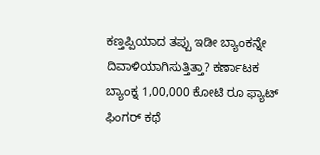ಕಣ್ತಪ್ಪಿಯಾದ ತಪ್ಪು ಇಡೀ ಬ್ಯಾಂಕನ್ನೇ ದಿವಾಳಿಯಾಗಿಸುತ್ತಿತ್ತಾ? ಕರ್ಣಾಟಕ ಬ್ಯಾಂಕ್ನ 1,00,000 ಕೋಟಿ ರೂ ಫ್ಯಾಟ್ ಫಿಂಗರ್ ಕಥೆ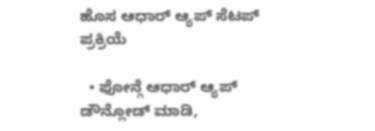ಹೊಸ ಆಧಾರ್ ಆ್ಯಪ್ ಸೆಟಪ್ ಪ್ರಕ್ರಿಯೆ

  • ಫೋನ್ಗೆ ಆಧಾರ್ ಆ್ಯಪ್ ಡೌನ್ಲೋಡ್ ಮಾಡಿ,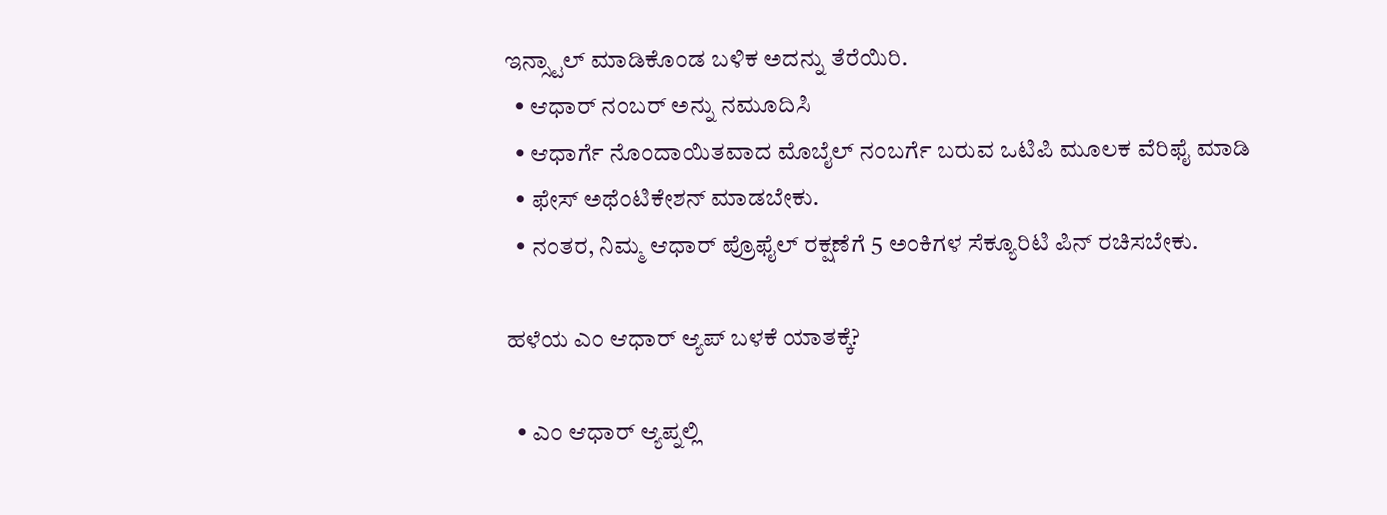ಇನ್ಸ್ಟಾಲ್ ಮಾಡಿಕೊಂಡ ಬಳಿಕ ಅದನ್ನು ತೆರೆಯಿರಿ.
  • ಆಧಾರ್ ನಂಬರ್ ಅನ್ನು ನಮೂದಿಸಿ
  • ಆಧಾರ್ಗೆ ನೊಂದಾಯಿತವಾದ ಮೊಬೈಲ್ ನಂಬರ್ಗೆ ಬರುವ ಒಟಿಪಿ ಮೂಲಕ ವೆರಿಫೈ ಮಾಡಿ
  • ಫೇಸ್ ಅಥೆಂಟಿಕೇಶನ್ ಮಾಡಬೇಕು.
  • ನಂತರ, ನಿಮ್ಮ ಆಧಾರ್ ಪ್ರೊಫೈಲ್ ರಕ್ಷಣೆಗೆ 5 ಅಂಕಿಗಳ ಸೆಕ್ಯೂರಿಟಿ ಪಿನ್ ರಚಿಸಬೇಕು.

ಹಳೆಯ ಎಂ ಆಧಾರ್ ಆ್ಯಪ್ ಬಳಕೆ ಯಾತಕ್ಕೆ?

  • ಎಂ ಆಧಾರ್ ಆ್ಯಪ್ನಲ್ಲಿ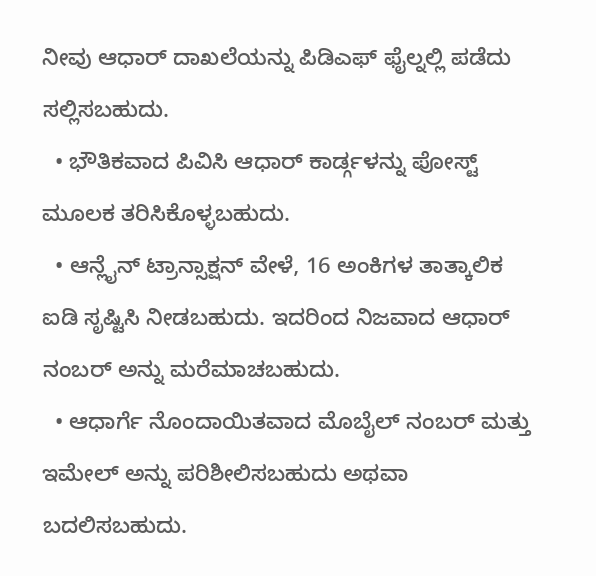ನೀವು ಆಧಾರ್ ದಾಖಲೆಯನ್ನು ಪಿಡಿಎಫ್ ಫೈಲ್ನಲ್ಲಿ ಪಡೆದು ಸಲ್ಲಿಸಬಹುದು.
  • ಭೌತಿಕವಾದ ಪಿವಿಸಿ ಆಧಾರ್ ಕಾರ್ಡ್ಗಳನ್ನು ಪೋಸ್ಟ್ ಮೂಲಕ ತರಿಸಿಕೊಳ್ಳಬಹುದು.
  • ಆನ್ಲೈನ್ ಟ್ರಾನ್ಸಾಕ್ಷನ್ ವೇಳೆ, 16 ಅಂಕಿಗಳ ತಾತ್ಕಾಲಿಕ ಐಡಿ ಸೃಷ್ಟಿಸಿ ನೀಡಬಹುದು. ಇದರಿಂದ ನಿಜವಾದ ಆಧಾರ್ ನಂಬರ್ ಅನ್ನು ಮರೆಮಾಚಬಹುದು.
  • ಆಧಾರ್ಗೆ ನೊಂದಾಯಿತವಾದ ಮೊಬೈಲ್ ನಂಬರ್ ಮತ್ತು ಇಮೇಲ್ ಅನ್ನು ಪರಿಶೀಲಿಸಬಹುದು ಅಥವಾ ಬದಲಿಸಬಹುದು.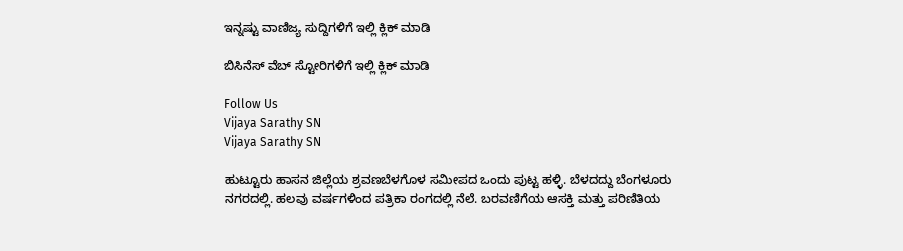ಇನ್ನಷ್ಟು ವಾಣಿಜ್ಯ ಸುದ್ದಿಗಳಿಗೆ ಇಲ್ಲಿ ಕ್ಲಿಕ್ ಮಾಡಿ

ಬಿಸಿನೆಸ್ ವೆಬ್ ಸ್ಟೋರಿಗಳಿಗೆ ಇಲ್ಲಿ ಕ್ಲಿಕ್ ಮಾಡಿ

Follow Us
Vijaya Sarathy SN
Vijaya Sarathy SN

ಹುಟ್ಟೂರು ಹಾಸನ ಜಿಲ್ಲೆಯ ಶ್ರವಣಬೆಳಗೊಳ ಸಮೀಪದ ಒಂದು ಪುಟ್ಟ ಹಳ್ಳಿ. ಬೆಳದದ್ದು ಬೆಂಗಳೂರು ನಗರದಲ್ಲಿ. ಹಲವು ವರ್ಷಗಳಿಂದ ಪತ್ರಿಕಾ ರಂಗದಲ್ಲಿ ನೆಲೆ. ಬರವಣಿಗೆಯ ಆಸಕ್ತಿ ಮತ್ತು ಪರಿಣಿತಿಯ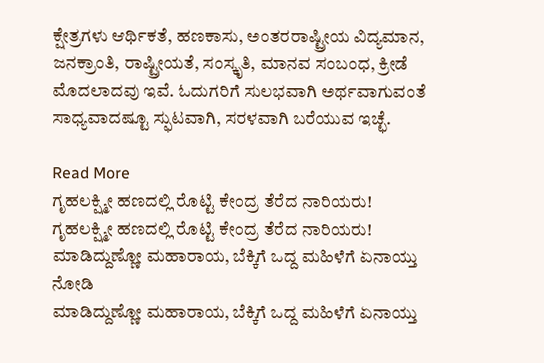ಕ್ಷೇತ್ರಗಳು ಆರ್ಥಿಕತೆ, ಹಣಕಾಸು, ಅಂತರರಾಷ್ಟ್ರೀಯ ವಿದ್ಯಮಾನ, ಜನಕ್ರಾಂತಿ, ರಾಷ್ಟ್ರೀಯತೆ, ಸಂಸ್ಕೃತಿ, ಮಾನವ ಸಂಬಂಧ, ಕ್ರೀಡೆ ಮೊದಲಾದವು ಇವೆ. ಓದುಗರಿಗೆ ಸುಲಭವಾಗಿ ಅರ್ಥವಾಗುವಂತೆ ಸಾಧ್ಯವಾದಷ್ಟೂ ಸ್ಫುಟವಾಗಿ, ಸರಳವಾಗಿ ಬರೆಯುವ ಇಚ್ಛೆ.

Read More
ಗೃಹಲಕ್ಷ್ಮೀ ಹಣದಲ್ಲಿ ರೊಟ್ಟಿ ಕೇಂದ್ರ ತೆರೆದ ನಾರಿಯರು!
ಗೃಹಲಕ್ಷ್ಮೀ ಹಣದಲ್ಲಿ ರೊಟ್ಟಿ ಕೇಂದ್ರ ತೆರೆದ ನಾರಿಯರು!
ಮಾಡಿದ್ದುಣ್ಣೋ ಮಹಾರಾಯ, ಬೆಕ್ಕಿಗೆ ಒದ್ದ ಮಹಿಳೆಗೆ ಏನಾಯ್ತು ನೋಡಿ
ಮಾಡಿದ್ದುಣ್ಣೋ ಮಹಾರಾಯ, ಬೆಕ್ಕಿಗೆ ಒದ್ದ ಮಹಿಳೆಗೆ ಏನಾಯ್ತು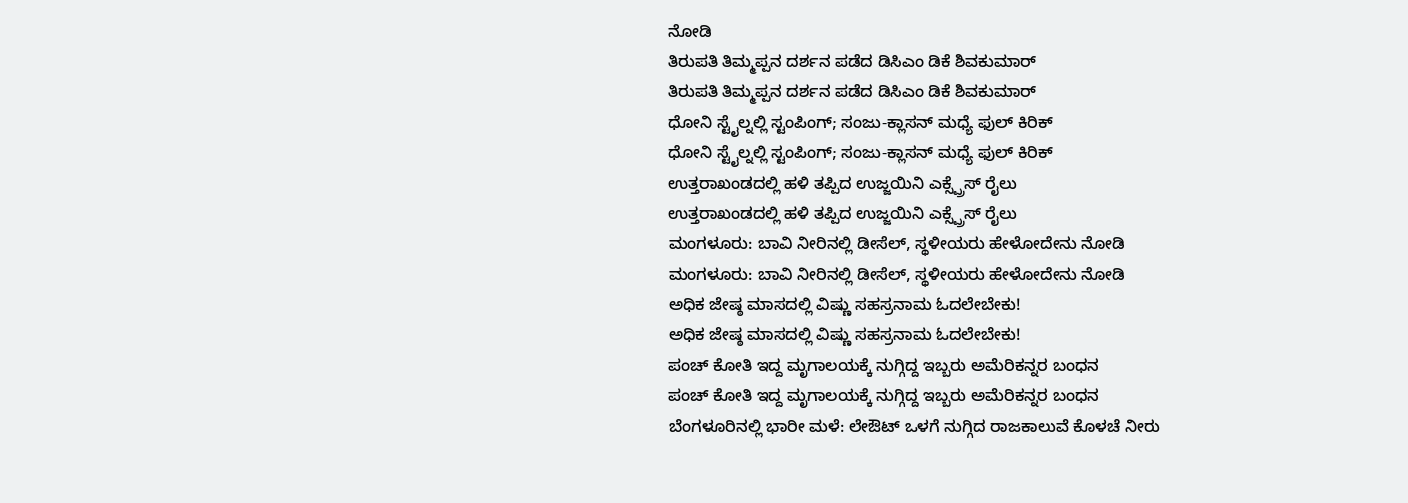ನೋಡಿ
ತಿರುಪತಿ ತಿಮ್ಮಪ್ಪನ ದರ್ಶನ ಪಡೆದ ಡಿಸಿಎಂ ಡಿಕೆ ಶಿವಕುಮಾರ್
ತಿರುಪತಿ ತಿಮ್ಮಪ್ಪನ ದರ್ಶನ ಪಡೆದ ಡಿಸಿಎಂ ಡಿಕೆ ಶಿವಕುಮಾರ್
ಧೋನಿ ಸ್ಟೈಲ್ನಲ್ಲಿ ಸ್ಟಂಪಿಂಗ್; ಸಂಜು-ಕ್ಲಾಸನ್ ಮಧ್ಯೆ ಫುಲ್ ಕಿರಿಕ್
ಧೋನಿ ಸ್ಟೈಲ್ನಲ್ಲಿ ಸ್ಟಂಪಿಂಗ್; ಸಂಜು-ಕ್ಲಾಸನ್ ಮಧ್ಯೆ ಫುಲ್ ಕಿರಿಕ್
ಉತ್ತರಾಖಂಡದಲ್ಲಿ ಹಳಿ ತಪ್ಪಿದ ಉಜ್ಜಯಿನಿ ಎಕ್ಸ್ಪ್ರೆಸ್ ರೈಲು
ಉತ್ತರಾಖಂಡದಲ್ಲಿ ಹಳಿ ತಪ್ಪಿದ ಉಜ್ಜಯಿನಿ ಎಕ್ಸ್ಪ್ರೆಸ್ ರೈಲು
ಮಂಗಳೂರು: ಬಾವಿ ನೀರಿನಲ್ಲಿ ಡೀಸೆಲ್, ಸ್ಥಳೀಯರು ಹೇಳೋದೇನು ನೋಡಿ
ಮಂಗಳೂರು: ಬಾವಿ ನೀರಿನಲ್ಲಿ ಡೀಸೆಲ್, ಸ್ಥಳೀಯರು ಹೇಳೋದೇನು ನೋಡಿ
ಅಧಿಕ ಜೇಷ್ಠ ಮಾಸದಲ್ಲಿ ವಿಷ್ಣು ಸಹಸ್ರನಾಮ ಓದಲೇಬೇಕು!
ಅಧಿಕ ಜೇಷ್ಠ ಮಾಸದಲ್ಲಿ ವಿಷ್ಣು ಸಹಸ್ರನಾಮ ಓದಲೇಬೇಕು!
ಪಂಚ್ ಕೋತಿ ಇದ್ದ ಮೃಗಾಲಯಕ್ಕೆ ನುಗ್ಗಿದ್ದ ಇಬ್ಬರು ಅಮೆರಿಕನ್ನರ ಬಂಧನ
ಪಂಚ್ ಕೋತಿ ಇದ್ದ ಮೃಗಾಲಯಕ್ಕೆ ನುಗ್ಗಿದ್ದ ಇಬ್ಬರು ಅಮೆರಿಕನ್ನರ ಬಂಧನ
ಬೆಂಗಳೂರಿನಲ್ಲಿ ಭಾರೀ ಮಳೆ: ಲೇಔಟ್ ಒಳಗೆ ನುಗ್ಗಿದ ರಾಜಕಾಲುವೆ ಕೊಳಚೆ ನೀರು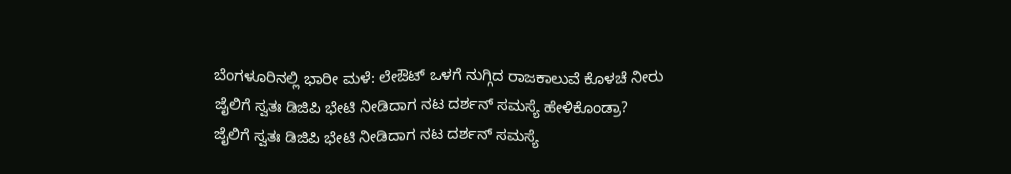ಬೆಂಗಳೂರಿನಲ್ಲಿ ಭಾರೀ ಮಳೆ: ಲೇಔಟ್ ಒಳಗೆ ನುಗ್ಗಿದ ರಾಜಕಾಲುವೆ ಕೊಳಚೆ ನೀರು
ಜೈಲಿಗೆ ಸ್ವತಃ ಡಿಜಿಪಿ ಭೇಟಿ ನೀಡಿದಾಗ ನಟ ದರ್ಶನ್ ಸಮಸ್ಯೆ ಹೇಳಿಕೊಂಡ್ರಾ?
ಜೈಲಿಗೆ ಸ್ವತಃ ಡಿಜಿಪಿ ಭೇಟಿ ನೀಡಿದಾಗ ನಟ ದರ್ಶನ್ ಸಮಸ್ಯೆ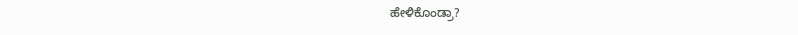ಹೇಳಿಕೊಂಡ್ರಾ?